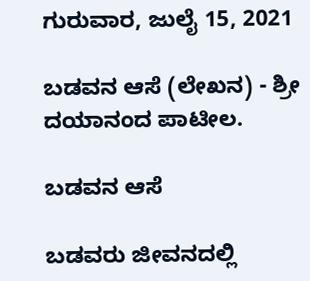ಗುರುವಾರ, ಜುಲೈ 15, 2021

ಬಡವನ ಆಸೆ (ಲೇಖನ) - ಶ್ರೀ ದಯಾನಂದ ಪಾಟೀಲ.

ಬಡವನ ಆಸೆ

ಬಡವರು ಜೀವನದಲ್ಲಿ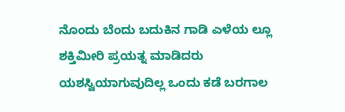ನೊಂದು ಬೆಂದು ಬದುಕಿನ ಗಾಡಿ ಎಳೆಯ ಲ್ಲೂ  ಶಕ್ತಿಮೀರಿ ಪ್ರಯತ್ನ ಮಾಡಿದರು ಯಶಸ್ವಿಯಾಗುವುದಿಲ್ಲ ಒಂದು ಕಡೆ ಬರಗಾಲ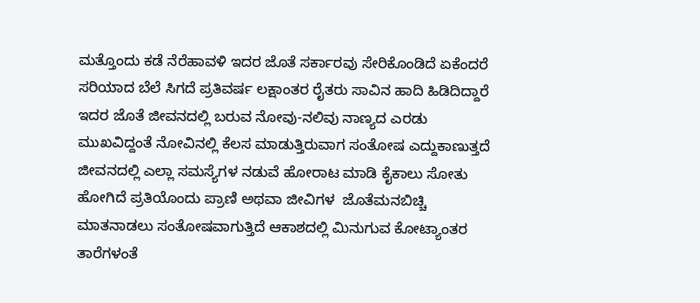ಮತ್ತೊಂದು ಕಡೆ ನೆರೆಹಾವಳಿ ಇದರ ಜೊತೆ ಸರ್ಕಾರವು ಸೇರಿಕೊಂಡಿದೆ ಏಕೆಂದರೆ ಸರಿಯಾದ ಬೆಲೆ ಸಿಗದೆ ಪ್ರತಿವರ್ಷ ಲಕ್ಷಾಂತರ ರೈತರು ಸಾವಿನ ಹಾದಿ ಹಿಡಿದಿದ್ದಾರೆ ಇದರ ಜೊತೆ ಜೀವನದಲ್ಲಿ ಬರುವ ನೋವು-ನಲಿವು ನಾಣ್ಯದ ಎರಡು ಮುಖವಿದ್ದಂತೆ ನೋವಿನಲ್ಲಿ ಕೆಲಸ ಮಾಡುತ್ತಿರುವಾಗ ಸಂತೋಷ ಎದ್ದುಕಾಣುತ್ತದೆ ಜೀವನದಲ್ಲಿ ಎಲ್ಲಾ ಸಮಸ್ಯೆಗಳ ನಡುವೆ ಹೋರಾಟ ಮಾಡಿ ಕೈಕಾಲು ಸೋತು ಹೋಗಿದೆ ಪ್ರತಿಯೊಂದು ಪ್ರಾಣಿ ಅಥವಾ ಜೀವಿಗಳ  ಜೊತೆಮನಬಿಚ್ಚಿ ಮಾತನಾಡಲು ಸಂತೋಷವಾಗುತ್ತಿದೆ ಆಕಾಶದಲ್ಲಿ ಮಿನುಗುವ ಕೋಟ್ಯಾಂತರ ತಾರೆಗಳಂತೆ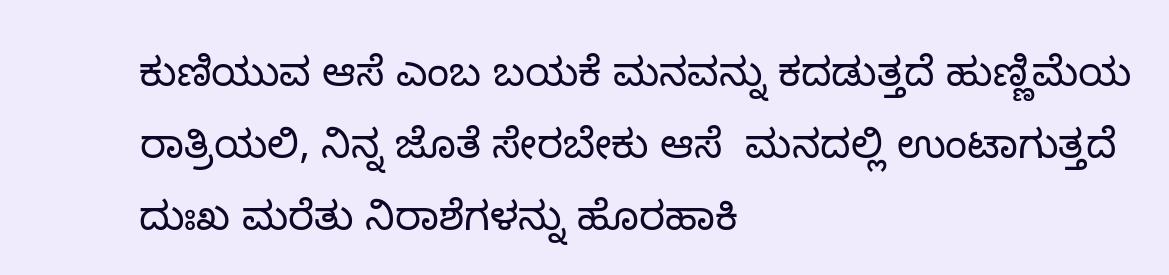ಕುಣಿಯುವ ಆಸೆ ಎಂಬ ಬಯಕೆ ಮನವನ್ನು ಕದಡುತ್ತದೆ ಹುಣ್ಣಿಮೆಯ ರಾತ್ರಿಯಲಿ, ನಿನ್ನ ಜೊತೆ ಸೇರಬೇಕು ಆಸೆ  ಮನದಲ್ಲಿ ಉಂಟಾಗುತ್ತದೆ ದುಃಖ ಮರೆತು ನಿರಾಶೆಗಳನ್ನು ಹೊರಹಾಕಿ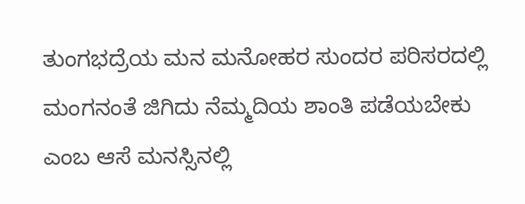ತುಂಗಭದ್ರೆಯ ಮನ ಮನೋಹರ ಸುಂದರ ಪರಿಸರದಲ್ಲಿ ಮಂಗನಂತೆ ಜಿಗಿದು ನೆಮ್ಮದಿಯ ಶಾಂತಿ ಪಡೆಯಬೇಕು ಎಂಬ ಆಸೆ ಮನಸ್ಸಿನಲ್ಲಿ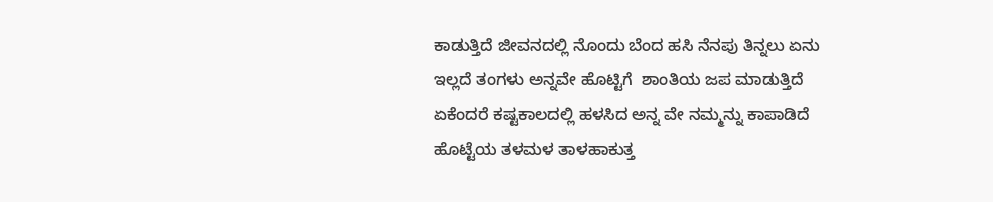ಕಾಡುತ್ತಿದೆ ಜೀವನದಲ್ಲಿ ನೊಂದು ಬೆಂದ ಹಸಿ ನೆನಪು ತಿನ್ನಲು ಏನು ಇಲ್ಲದೆ ತಂಗಳು ಅನ್ನವೇ ಹೊಟ್ಟಿಗೆ  ಶಾಂತಿಯ ಜಪ ಮಾಡುತ್ತಿದೆ ಏಕೆಂದರೆ ಕಷ್ಟಕಾಲದಲ್ಲಿ ಹಳಸಿದ ಅನ್ನ ವೇ ನಮ್ಮನ್ನು ಕಾಪಾಡಿದೆ ಹೊಟ್ಟೆಯ ತಳಮಳ ತಾಳಹಾಕುತ್ತ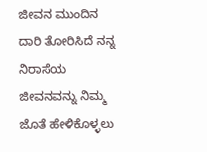ಜೀವನ ಮುಂದಿನ  ದಾರಿ ತೋರಿಸಿದೆ ನನ್ನ ನಿರಾಸೆಯ ಜೀವನವನ್ನು ನಿಮ್ಮ ಜೊತೆ ಹೇಳಿಕೊಳ್ಳಲು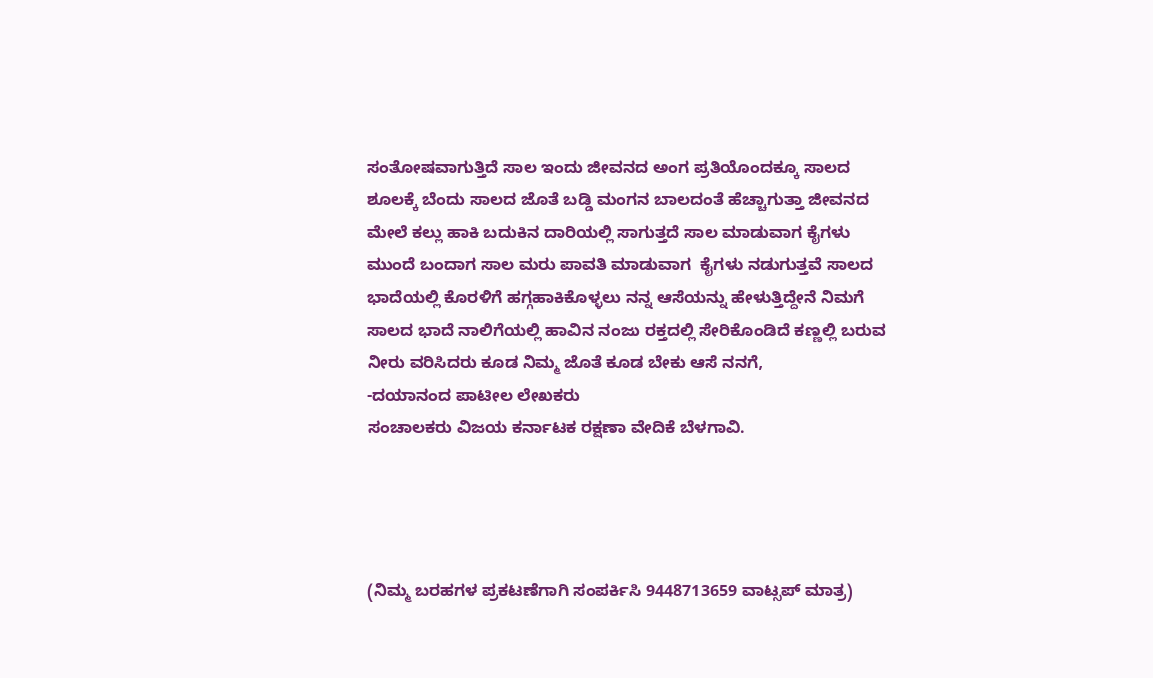ಸಂತೋಷವಾಗುತ್ತಿದೆ ಸಾಲ ಇಂದು ಜೀವನದ ಅಂಗ ಪ್ರತಿಯೊಂದಕ್ಕೂ ಸಾಲದ ಶೂಲಕ್ಕೆ ಬೆಂದು ಸಾಲದ ಜೊತೆ ಬಡ್ಡಿ ಮಂಗನ ಬಾಲದಂತೆ ಹೆಚ್ಚಾಗುತ್ತಾ ಜೀವನದ ಮೇಲೆ ಕಲ್ಲು ಹಾಕಿ ಬದುಕಿನ ದಾರಿಯಲ್ಲಿ ಸಾಗುತ್ತದೆ ಸಾಲ ಮಾಡುವಾಗ ಕೈಗಳು  ಮುಂದೆ ಬಂದಾಗ ಸಾಲ ಮರು ಪಾವತಿ ಮಾಡುವಾಗ  ಕೈಗಳು ನಡುಗುತ್ತವೆ ಸಾಲದ ಭಾದೆಯಲ್ಲಿ ಕೊರಳಿಗೆ ಹಗ್ಗಹಾಕಿಕೊಳ್ಳಲು ನನ್ನ ಆಸೆಯನ್ನು ಹೇಳುತ್ತಿದ್ದೇನೆ ನಿಮಗೆ ಸಾಲದ ಭಾದೆ ನಾಲಿಗೆಯಲ್ಲಿ ಹಾವಿನ ನಂಜು ರಕ್ತದಲ್ಲಿ ಸೇರಿಕೊಂಡಿದೆ ಕಣ್ಣಲ್ಲಿ ಬರುವ ನೀರು ವರಿಸಿದರು ಕೂಡ ನಿಮ್ಮ ಜೊತೆ ಕೂಡ ಬೇಕು ಆಸೆ ನನಗೆ,
-ದಯಾನಂದ ಪಾಟೀಲ ಲೇಖಕರು
ಸಂಚಾಲಕರು ವಿಜಯ ಕರ್ನಾಟಕ ರಕ್ಷಣಾ ವೇದಿಕೆ ಬೆಳಗಾವಿ.




(ನಿಮ್ಮ ಬರಹಗಳ ಪ್ರಕಟಣೆಗಾಗಿ ಸಂಪರ್ಕಿಸಿ 9448713659 ವಾಟ್ಸಪ್ ಮಾತ್ರ)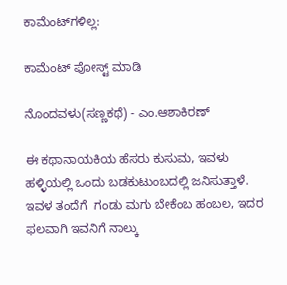ಕಾಮೆಂಟ್‌ಗಳಿಲ್ಲ:

ಕಾಮೆಂಟ್‌‌ ಪೋಸ್ಟ್‌ ಮಾಡಿ

ನೊಂದವಳು(ಸಣ್ಣಕಥೆ) - ಎಂ.ಆಶಾಕಿರಣ್

ಈ ಕಥಾನಾಯಕಿಯ ಹೆಸರು ಕುಸುಮ, ಇವಳು ಹಳ್ಳಿಯಲ್ಲಿ ಒಂದು ಬಡಕುಟುಂಬದಲ್ಲಿ ಜನಿಸುತ್ತಾಳೆ. ಇವಳ ತಂದೆಗೆ  ಗಂಡು ಮಗು ಬೇಕೆಂಬ ಹಂಬಲ, ಇದರ ಫಲವಾಗಿ ಇವನಿಗೆ ನಾಲ್ಕು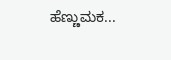ಹೆಣ್ಣುಮಕ...